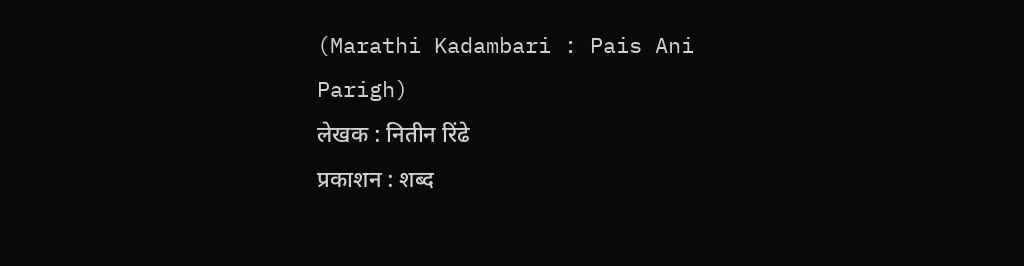(Marathi Kadambari : Pais Ani Parigh)
लेखक : नितीन रिंढे
प्रकाशन : शब्द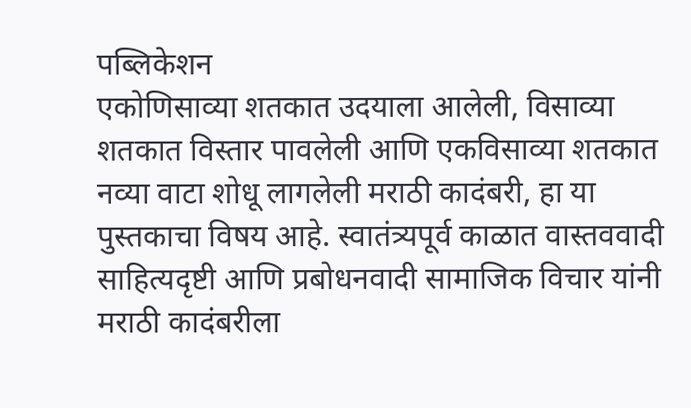पब्लिकेशन
एकोणिसाव्या शतकात उदयाला आलेली, विसाव्या शतकात विस्तार पावलेली आणि एकविसाव्या शतकात नव्या वाटा शोधू लागलेली मराठी कादंबरी, हा या पुस्तकाचा विषय आहे. स्वातंत्र्यपूर्व काळात वास्तववादी साहित्यदृष्टी आणि प्रबोधनवादी सामाजिक विचार यांनी मराठी कादंबरीला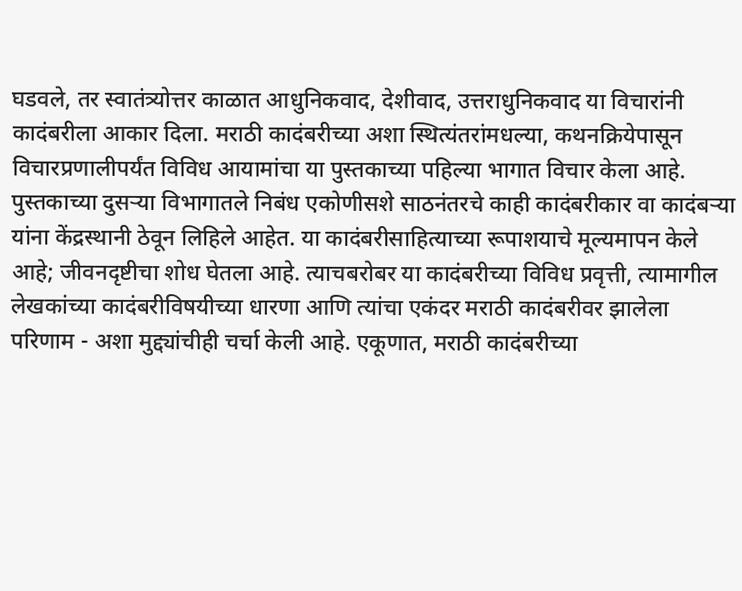घडवले, तर स्वातंत्र्योत्तर काळात आधुनिकवाद, देशीवाद, उत्तराधुनिकवाद या विचारांनी कादंबरीला आकार दिला. मराठी कादंबरीच्या अशा स्थित्यंतरांमधल्या, कथनक्रियेपासून विचारप्रणालीपर्यंत विविध आयामांचा या पुस्तकाच्या पहिल्या भागात विचार केला आहे.
पुस्तकाच्या दुसऱ्या विभागातले निबंध एकोणीसशे साठनंतरचे काही कादंबरीकार वा कादंबऱ्या यांना केंद्रस्थानी ठेवून लिहिले आहेत. या कादंबरीसाहित्याच्या रूपाशयाचे मूल्यमापन केले आहे; जीवनदृष्टीचा शोध घेतला आहे. त्याचबरोबर या कादंबरीच्या विविध प्रवृत्ती, त्यामागील लेखकांच्या कादंबरीविषयीच्या धारणा आणि त्यांचा एकंदर मराठी कादंबरीवर झालेला परिणाम - अशा मुद्द्यांचीही चर्चा केली आहे. एकूणात, मराठी कादंबरीच्या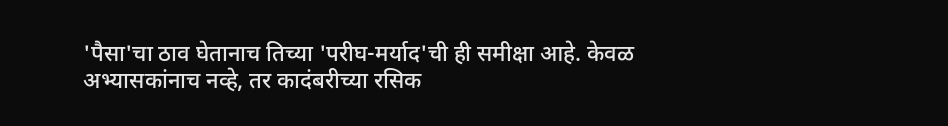'पैसा'चा ठाव घेतानाच तिच्या 'परीघ-मर्याद'ची ही समीक्षा आहे. केवळ अभ्यासकांनाच नव्हे, तर कादंबरीच्या रसिक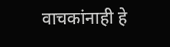वाचकांनाही हे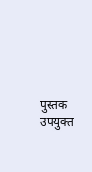पुस्तक उपयुक्त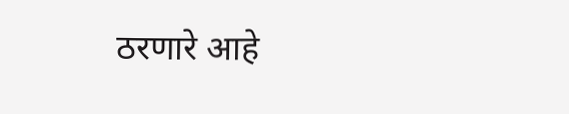ठरणारे आहे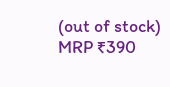(out of stock)
MRP ₹390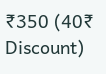₹350 (40₹ Discount)